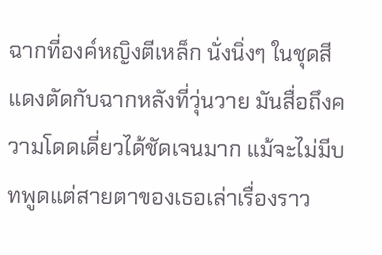ฉากที่องค์หญิงตีเหล็ก นั่งนิ่งๆ ในชุดสีแดงตัดกับฉากหลังที่วุ่นวาย มันสื่อถึงความโดดเดี่ยวได้ชัดเจนมาก แม้จะไม่มีบทพูดแต่สายตาของเธอเล่าเรื่องราว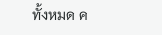ทั้งหมด ค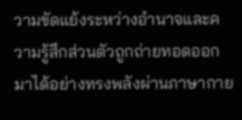วามขัดแย้งระหว่างอำนาจและความรู้สึกส่วนตัวถูกถ่ายทอดออกมาได้อย่างทรงพลังผ่านภาษากาย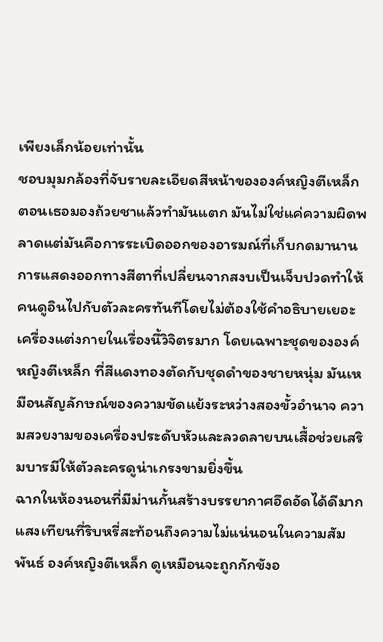เพียงเล็กน้อยเท่านั้น
ชอบมุมกล้องที่จับรายละเอียดสีหน้าขององค์หญิงตีเหล็ก ตอนเธอมองถ้วยชาแล้วทำมันแตก มันไม่ใช่แค่ความผิดพลาดแต่มันคือการระเบิดออกของอารมณ์ที่เก็บกดมานาน การแสดงออกทางสีตาที่เปลี่ยนจากสงบเป็นเจ็บปวดทำให้คนดูอินไปกับตัวละครทันทีโดยไม่ต้องใช้คำอธิบายเยอะ
เครื่องแต่งกายในเรื่องนี้วิจิตรมาก โดยเฉพาะชุดขององค์หญิงตีเหล็ก ที่สีแดงทองตัดกับชุดดำของชายหนุ่ม มันเหมือนสัญลักษณ์ของความขัดแย้งระหว่างสองขั้วอำนาจ ความสวยงามของเครื่องประดับหัวและลวดลายบนเสื้อช่วยเสริมบารมีให้ตัวละครดูน่าเกรงขามยิ่งขึ้น
ฉากในห้องนอนที่มีม่านกั้นสร้างบรรยากาศอึดอัดได้ดีมาก แสงเทียนที่ริบหรี่สะท้อนถึงความไม่แน่นอนในความสัมพันธ์ องค์หญิงตีเหล็ก ดูเหมือนจะถูกกักขังอ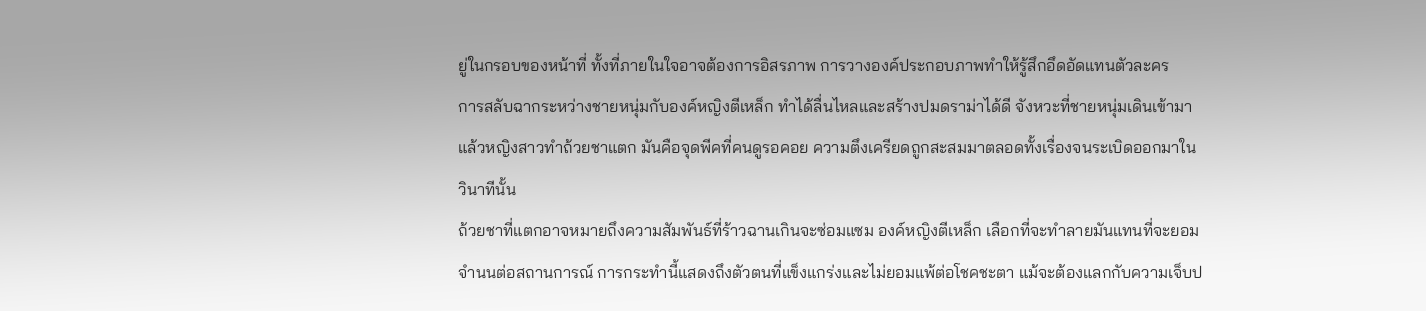ยู่ในกรอบของหน้าที่ ทั้งที่ภายในใจอาจต้องการอิสรภาพ การวางองค์ประกอบภาพทำให้รู้สึกอึดอัดแทนตัวละคร
การสลับฉากระหว่างชายหนุ่มกับองค์หญิงตีเหล็ก ทำได้ลื่นไหลและสร้างปมดราม่าได้ดี จังหวะที่ชายหนุ่มเดินเข้ามาแล้วหญิงสาวทำถ้วยชาแตก มันคือจุดพีคที่คนดูรอคอย ความตึงเครียดถูกสะสมมาตลอดทั้งเรื่องจนระเบิดออกมาในวินาทีนั้น
ถ้วยชาที่แตกอาจหมายถึงความสัมพันธ์ที่ร้าวฉานเกินจะซ่อมแซม องค์หญิงตีเหล็ก เลือกที่จะทำลายมันแทนที่จะยอมจำนนต่อสถานการณ์ การกระทำนี้แสดงถึงตัวตนที่แข็งแกร่งและไม่ยอมแพ้ต่อโชคชะตา แม้จะต้องแลกกับความเจ็บป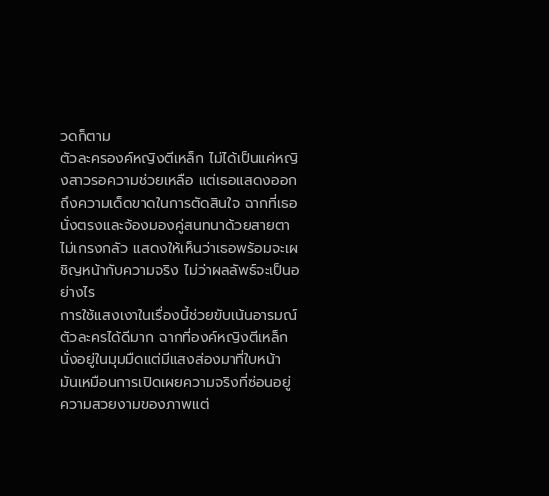วดก็ตาม
ตัวละครองค์หญิงตีเหล็ก ไม่ได้เป็นแค่หญิงสาวรอความช่วยเหลือ แต่เธอแสดงออกถึงความเด็ดขาดในการตัดสินใจ ฉากที่เธอนั่งตรงและจ้องมองคู่สนทนาด้วยสายตาไม่เกรงกลัว แสดงให้เห็นว่าเธอพร้อมจะเผชิญหน้ากับความจริง ไม่ว่าผลลัพธ์จะเป็นอย่างไร
การใช้แสงเงาในเรื่องนี้ช่วยขับเน้นอารมณ์ตัวละครได้ดีมาก ฉากที่องค์หญิงตีเหล็ก นั่งอยู่ในมุมมืดแต่มีแสงส่องมาที่ใบหน้า มันเหมือนการเปิดเผยความจริงที่ซ่อนอยู่ ความสวยงามของภาพแต่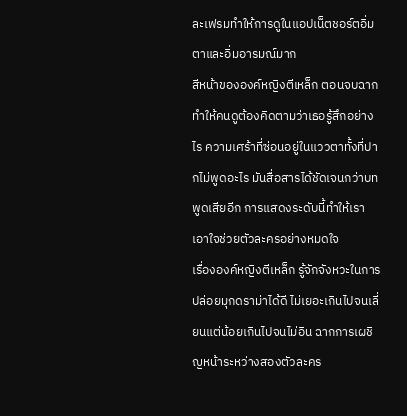ละเฟรมทำให้การดูในแอปเน็ตชอร์ตอิ่มตาและอิ่มอารมณ์มาก
สีหน้าขององค์หญิงตีเหล็ก ตอนจบฉากทำให้คนดูต้องคิดตามว่าเธอรู้สึกอย่างไร ความเศร้าที่ซ่อนอยู่ในแววตาทั้งที่ปากไม่พูดอะไร มันสื่อสารได้ชัดเจนกว่าบทพูดเสียอีก การแสดงระดับนี้ทำให้เราเอาใจช่วยตัวละครอย่างหมดใจ
เรื่ององค์หญิงตีเหล็ก รู้จักจังหวะในการปล่อยมุกดราม่าได้ดี ไม่เยอะเกินไปจนเลี่ยนแต่น้อยเกินไปจนไม่อิน ฉากการเผชิญหน้าระหว่างสองตัวละคร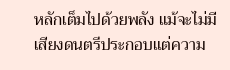หลักเต็มไปด้วยพลัง แม้จะไม่มีเสียงดนตรีประกอบแต่ความ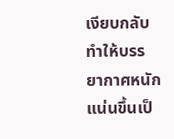เงียบกลับทำให้บรรยากาศหนักแน่นขึ้นเป็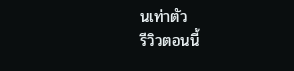นเท่าตัว
รีวิวตอนนี้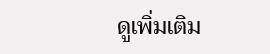ดูเพิ่มเติม